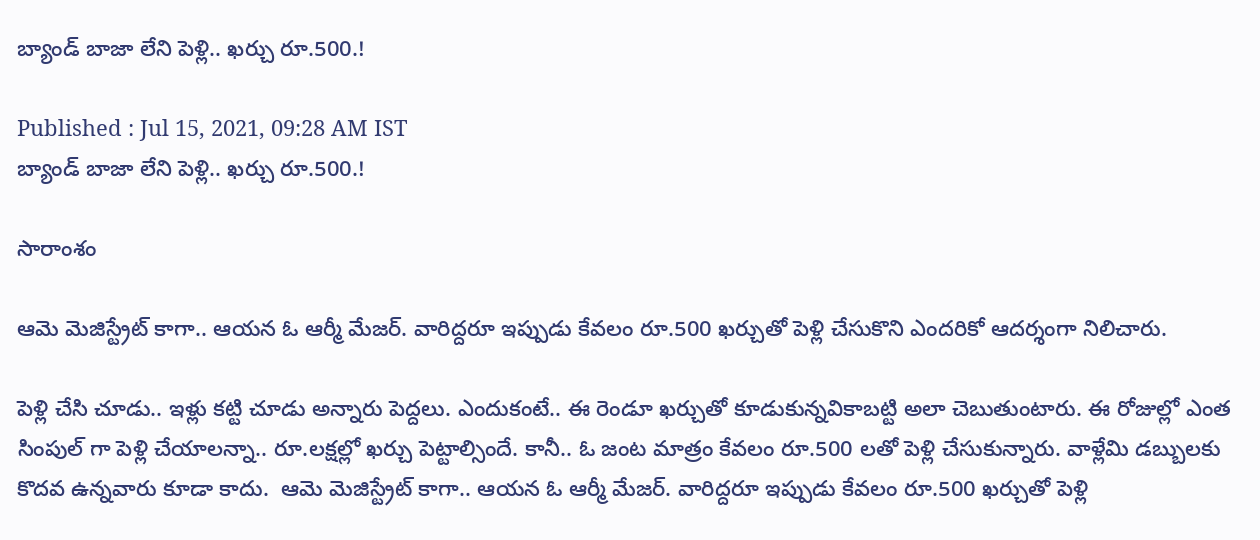బ్యాండ్ బాజా లేని పెళ్లి.. ఖర్చు రూ.500.!

Published : Jul 15, 2021, 09:28 AM IST
బ్యాండ్ బాజా లేని పెళ్లి.. ఖర్చు రూ.500.!

సారాంశం

ఆమె మెజిస్ట్రేట్ కాగా.. ఆయన ఓ ఆర్మీ మేజర్. వారిద్దరూ ఇప్పుడు కేవలం రూ.500 ఖర్చుతో పెళ్లి చేసుకొని ఎందరికో ఆదర్శంగా నిలిచారు.

పెళ్లి చేసి చూడు.. ఇళ్లు కట్టి చూడు అన్నారు పెద్దలు. ఎందుకంటే.. ఈ రెండూ ఖర్చుతో కూడుకున్నవికాబట్టి అలా చెబుతుంటారు. ఈ రోజుల్లో ఎంత సింపుల్ గా పెళ్లి చేయాలన్నా.. రూ.లక్షల్లో ఖర్చు పెట్టాల్సిందే. కానీ.. ఓ జంట మాత్రం కేవలం రూ.500 లతో పెళ్లి చేసుకున్నారు. వాళ్లేమి డబ్బులకు కొదవ ఉన్నవారు కూడా కాదు.  ఆమె మెజిస్ట్రేట్ కాగా.. ఆయన ఓ ఆర్మీ మేజర్. వారిద్దరూ ఇప్పుడు కేవలం రూ.500 ఖర్చుతో పెళ్లి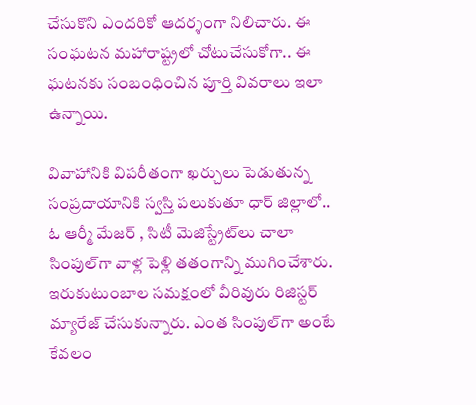చేసుకొని ఎందరికో ఆదర్శంగా నిలిచారు. ఈ సంఘటన మహారాష్ట్రలో చోటుచేసుకోగా.. ఈ ఘటనకు సంబంధించిన పూర్తి వివరాలు ఇలా ఉన్నాయి.

వివాహానికి విపరీతంగా ఖర్చులు పెడుతున్న సంప్రదాయానికి స్వస్తి పలుకుతూ ధార్‌ జిల్లాలో.. ఓ ఆర్మీ మేజర్‌ , సిటీ మెజిస్ట్రేట్‌లు చాలా సింపుల్‌గా వాళ్ల పెళ్లి తతంగాన్ని ముగించేశారు. ఇరుకుటుంబాల సమక్షంలో వీరివురు రిజిస్టర్‌ మ్యారేజ్‌ చేసుకున్నారు. ఎంత సింపుల్‌గా అంటే కేవలం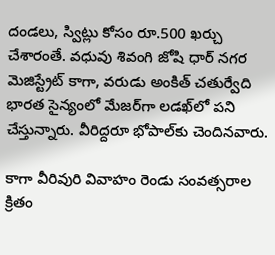దండలు, స్విట్లు కోసం రూ.500 ఖర్చు చేశారంతే. వధువు శివంగి జోషి ధార్ నగర మెజిస్ట్రేట్ కాగా, వరుడు అంకిత్‌ చతుర్వేది భారత సైన్యంలో మేజర్‌గా లడఖ్‌లో పని చేస్తున్నారు. వీరిద్దరూ భోపాల్‌కు చెందినవారు.

కాగా వీరివురి వివాహం రెండు సంవత్సరాల క్రితం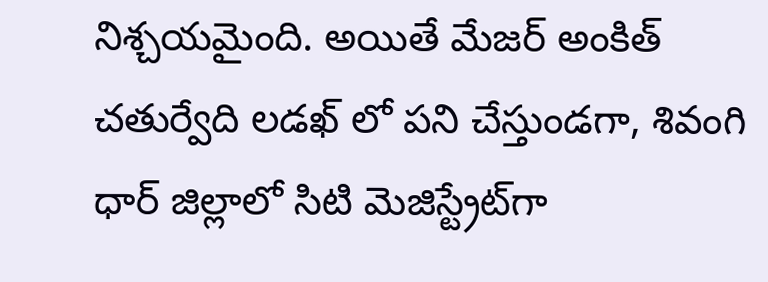నిశ్చయమైంది. అయితే మేజర్ అంకిత్‌ చతుర్వేది లడఖ్ లో పని చేస్తుండగా, శివంగి ధార్ జిల్లాలో సిటి మెజిస్ట్రేట్‌గా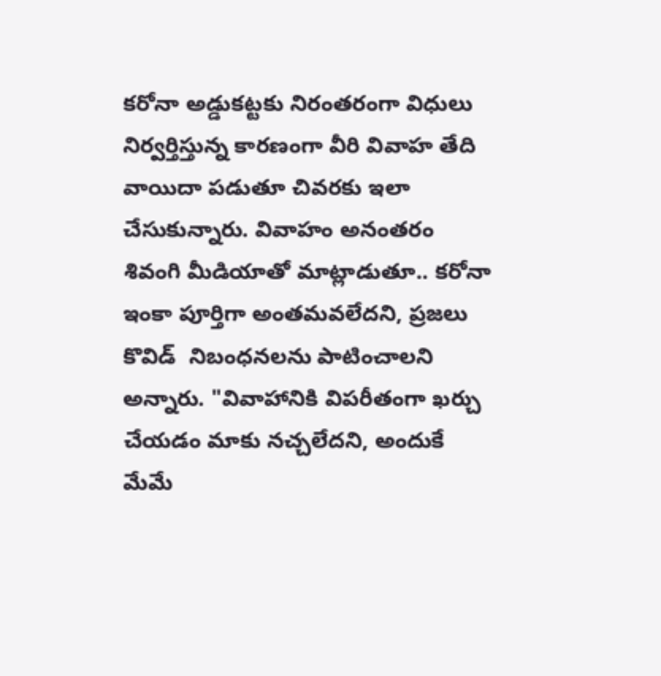కరోనా అడ్డుకట్టకు నిరంతరంగా విధులు నిర్వర్తిస్తున్న కారణంగా వీరి వివాహ తేది వాయిదా పడుతూ చివరకు ఇలా చేసుకున్నారు. వివాహం అనంతరం శివంగి మీడియాతో మాట్లాడుతూ.. కరోనా ఇంకా పూర్తిగా అంతమవలేదని, ప్రజలు కొవిడ్  నిబంధనలను పాటించాలని అన్నారు. "వివాహానికి విపరీతంగా ఖర్చు చేయడం మాకు నచ్చలేదని, అందుకే మేమే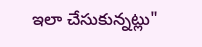ఇలా చేసుకున్నట్లు"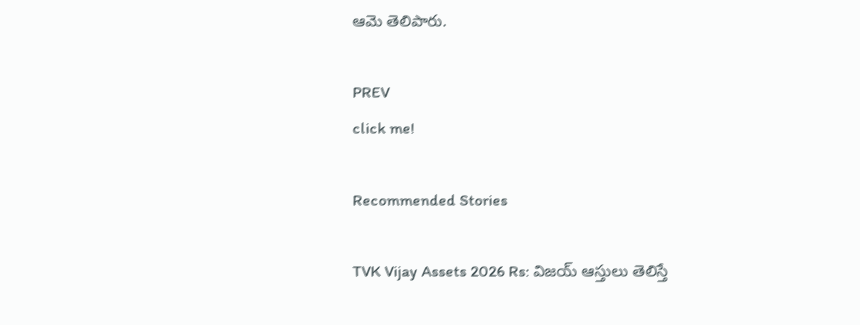ఆమె తెలిపారు.

PREV
click me!

Recommended Stories

TVK Vijay Assets 2026 Rs: విజ‌య్ ఆస్తులు తెలిస్తే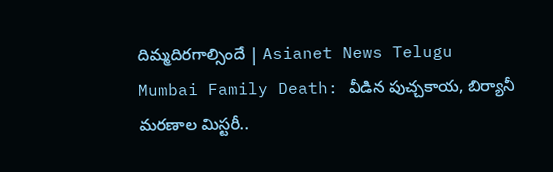దిమ్మదిర‌గాల్సిందే | Asianet News Telugu
Mumbai Family Death: వీడిన పుచ్చ‌కాయ‌, బిర్యానీ మ‌ర‌ణాల మిస్ట‌రీ..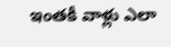ఇంత‌కీ వాళ్లు ఎలా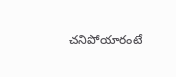చ‌నిపోయారంటే